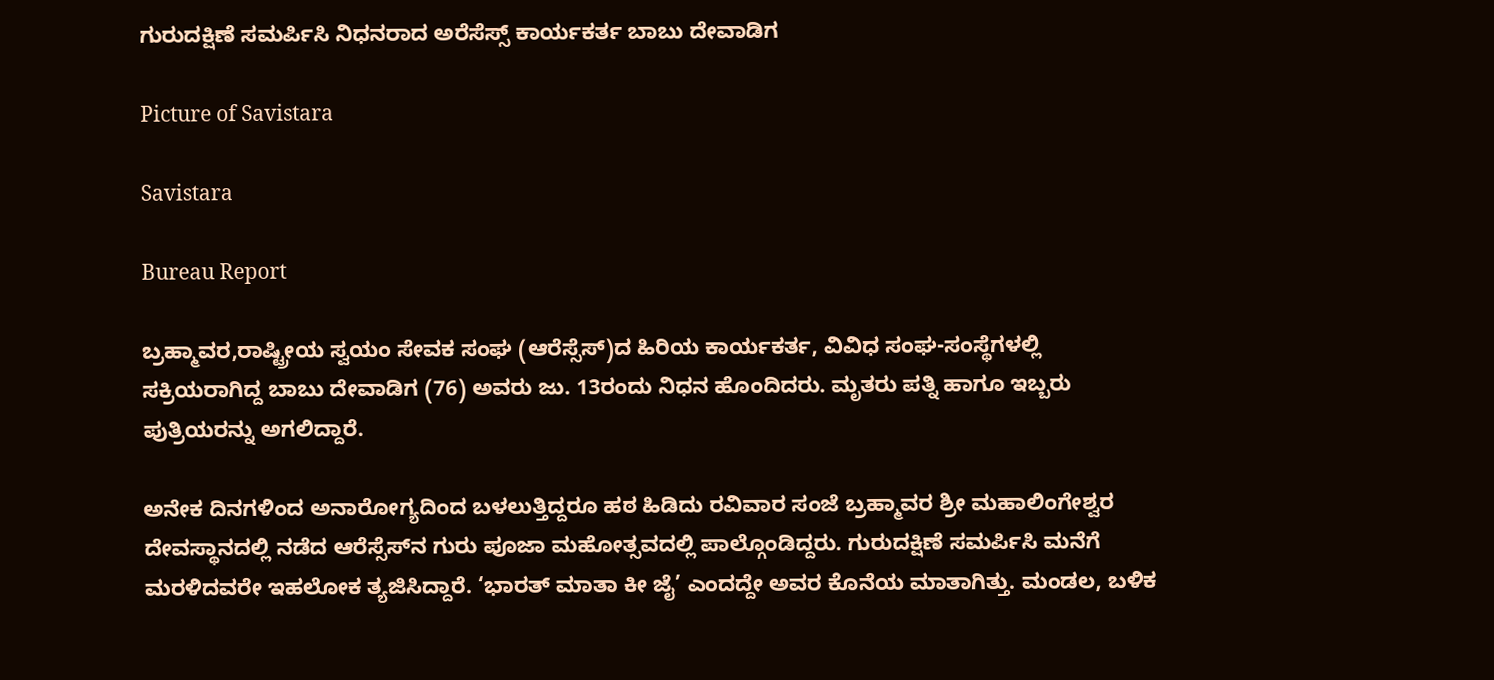ಗುರುದಕ್ಷಿಣೆ ಸಮರ್ಪಿಸಿ ನಿಧನರಾದ ಅರೆಸೆಸ್ಸ್ ಕಾರ್ಯಕರ್ತ ಬಾಬು ದೇವಾಡಿಗ

Picture of Savistara

Savistara

Bureau Report

ಬ್ರಹ್ಮಾವರ,ರಾಷ್ಟ್ರೀಯ ಸ್ವಯಂ ಸೇವಕ ಸಂಘ (ಆರೆಸ್ಸೆಸ್)ದ ಹಿರಿಯ ಕಾರ್ಯಕರ್ತ, ವಿವಿಧ ಸಂಘ-ಸಂಸ್ಥೆಗಳಲ್ಲಿ ಸಕ್ರಿಯರಾಗಿದ್ದ ಬಾಬು ದೇವಾಡಿಗ (76) ಅವರು ಜು. 13ರಂದು ನಿಧನ ಹೊಂದಿದರು. ಮೃತರು ಪತ್ನಿ ಹಾಗೂ ಇಬ್ಬರು ಪುತ್ರಿಯರನ್ನು ಅಗಲಿದ್ದಾರೆ.

ಅನೇಕ ದಿನಗಳಿಂದ ಅನಾರೋಗ್ಯದಿಂದ ಬಳಲುತ್ತಿದ್ದರೂ ಹಠ ಹಿಡಿದು ರವಿವಾರ ಸಂಜೆ ಬ್ರಹ್ಮಾವರ ಶ್ರೀ ಮಹಾಲಿಂಗೇಶ್ವರ ದೇವಸ್ಥಾನದಲ್ಲಿ ನಡೆದ ಆರೆಸ್ಸೆಸ್‌ನ ಗುರು ಪೂಜಾ ಮಹೋತ್ಸವದಲ್ಲಿ ಪಾಲ್ಗೊಂಡಿದ್ದರು. ಗುರುದಕ್ಷಿಣೆ ಸಮರ್ಪಿಸಿ ಮನೆಗೆ ಮರಳಿದವರೇ ಇಹಲೋಕ ತ್ಯಜಿಸಿದ್ದಾರೆ. ‘ಭಾರತ್ ಮಾತಾ ಕೀ ಜೈ’ ಎಂದದ್ದೇ ಅವರ ಕೊನೆಯ ಮಾತಾಗಿತ್ತು. ಮಂಡಲ, ಬಳಿಕ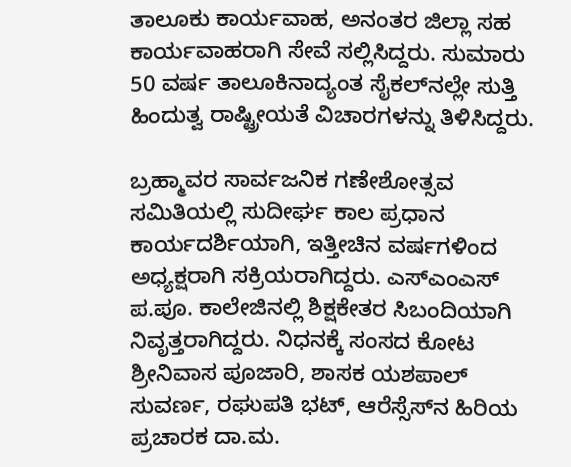ತಾಲೂಕು ಕಾರ್ಯವಾಹ, ಅನಂತರ ಜಿಲ್ಲಾ ಸಹ ಕಾರ್ಯವಾಹರಾಗಿ ಸೇವೆ ಸಲ್ಲಿಸಿದ್ದರು. ಸುಮಾರು 50 ವರ್ಷ ತಾಲೂಕಿನಾದ್ಯಂತ ಸೈಕಲ್‌ನಲ್ಲೇ ಸುತ್ತಿ ಹಿಂದುತ್ವ ರಾಷ್ಟ್ರೀಯತೆ ವಿಚಾರಗಳನ್ನು ತಿಳಿಸಿದ್ದರು.

ಬ್ರಹ್ಮಾವರ ಸಾರ್ವಜನಿಕ ಗಣೇಶೋತ್ಸವ ಸಮಿತಿಯಲ್ಲಿ ಸುದೀರ್ಘ ಕಾಲ ಪ್ರಧಾನ ಕಾರ್ಯದರ್ಶಿಯಾಗಿ, ಇತ್ತೀಚಿನ ವರ್ಷಗಳಿಂದ ಅಧ್ಯಕ್ಷರಾಗಿ ಸಕ್ರಿಯರಾಗಿದ್ದರು. ಎಸ್‌ಎಂಎಸ್ ಪ.ಪೂ. ಕಾಲೇಜಿನಲ್ಲಿ ಶಿಕ್ಷಕೇತರ ಸಿಬಂದಿಯಾಗಿ ನಿವೃತ್ತರಾಗಿದ್ದರು. ನಿಧನಕ್ಕೆ ಸಂಸದ ಕೋಟ ಶ್ರೀನಿವಾಸ ಪೂಜಾರಿ, ಶಾಸಕ ಯಶಪಾಲ್ ಸುವರ್ಣ, ರಘುಪತಿ ಭಟ್, ಆರೆಸ್ಸೆಸ್‌ನ ಹಿರಿಯ ಪ್ರಚಾರಕ ದಾ.ಮ.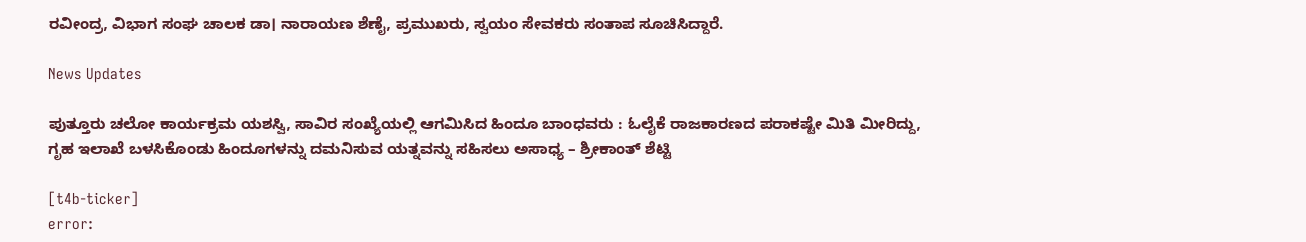ರವೀಂದ್ರ, ವಿಭಾಗ ಸಂಘ ಚಾಲಕ ಡಾ। ನಾರಾಯಣ ಶೆಣೈ, ಪ್ರಮುಖರು, ಸ್ವಯಂ ಸೇವಕರು ಸಂತಾಪ ಸೂಚಿಸಿದ್ದಾರೆ.

News Updates

ಪುತ್ತೂರು ಚಲೋ ಕಾರ್ಯಕ್ರಮ ಯಶಸ್ವಿ, ಸಾವಿರ ಸಂಖ್ಯೆಯಲ್ಲಿ ಆಗಮಿಸಿದ ಹಿಂದೂ ಬಾಂಧವರು : ಓಲೈಕೆ ರಾಜಕಾರಣದ ಪರಾಕಷ್ಟೇ ಮಿತಿ ಮೀರಿದ್ದು, ಗೃಹ ಇಲಾಖೆ ಬಳಸಿಕೊಂಡು ಹಿಂದೂಗಳನ್ನು ದಮನಿಸುವ ಯತ್ನವನ್ನು ಸಹಿಸಲು ಅಸಾಧ್ಯ – ಶ್ರೀಕಾಂತ್ ಶೆಟ್ಟಿ

[t4b-ticker]
error: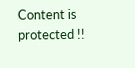Content is protected !!